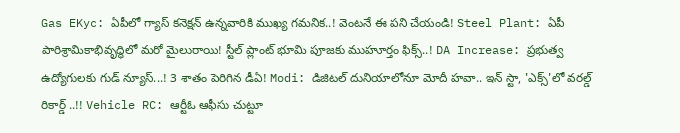Gas EKyc: ఏపీలో గ్యాస్ కనెక్షన్ ఉన్నవారికి ముఖ్య గమనిక..! వెంటనే ఈ పని చేయండి! Steel Plant: ఏపీ పారిశ్రామికాభివృద్ధిలో మరో మైలురాయి! స్టీల్ ప్లాంట్ భూమి పూజకు ముహూర్తం ఫిక్స్..! DA Increase: ప్రభుత్వ ఉద్యోగులకు గుడ్ న్యూస్...! 3 శాతం పెరిగిన డీఏ! Modi: డిజిటల్ దునియాలోనూ మోదీ హవా.. ఇన్ స్టా, 'ఎక్స్'లో వరల్డ్ రికార్డ్ ..!! Vehicle RC: ఆర్టీఓ ఆఫీసు చుట్టూ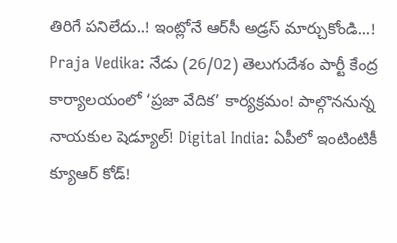తిరిగే పనిలేదు..! ఇంట్లోనే ఆర్‌సీ అడ్రస్ మార్చుకోండి...! Praja Vedika: నేడు (26/02) తెలుగుదేశం పార్టీ కేంద్ర కార్యాలయంలో ‘ప్రజా వేదిక’ కార్యక్రమం! పాల్గొననున్న నాయకుల షెడ్యూల్! Digital India: ఏపీలో ఇంటింటికీ క్యూఆర్ కోడ్!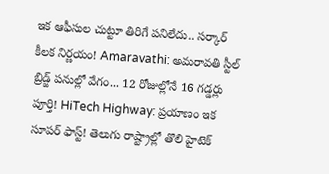ఇక ఆఫీసుల చుట్టూ తిరిగే పనిలేదు.. సర్కార్ కీలక నిర్ణయం! Amaravathi: అమరావతి స్టీల్ బ్రిడ్జ్ పనుల్లో వేగం... 12 రోజుల్లోనే 16 గడ్డర్లు పూర్తి! HiTech Highway: ప్రయాణం ఇక సూపర్ ఫాస్ట్! తెలుగు రాష్ట్రాల్లో తొలి హైటెక్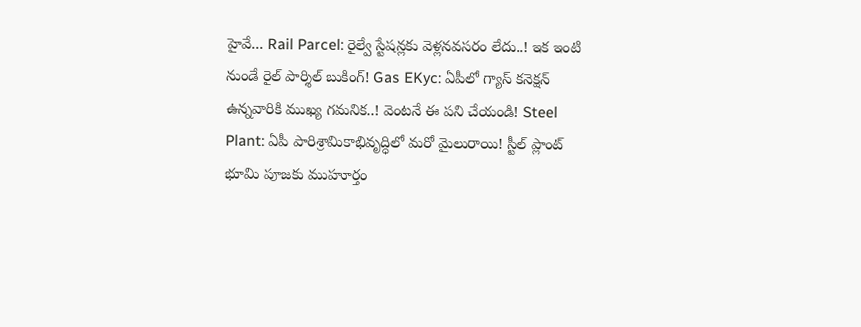హైవే... Rail Parcel: రైల్వే స్టేషన్లకు వెళ్లనవసరం లేదు..! ఇక ఇంటి నుండే రైల్ పార్శిల్ బుకింగ్! Gas EKyc: ఏపీలో గ్యాస్ కనెక్షన్ ఉన్నవారికి ముఖ్య గమనిక..! వెంటనే ఈ పని చేయండి! Steel Plant: ఏపీ పారిశ్రామికాభివృద్ధిలో మరో మైలురాయి! స్టీల్ ప్లాంట్ భూమి పూజకు ముహూర్తం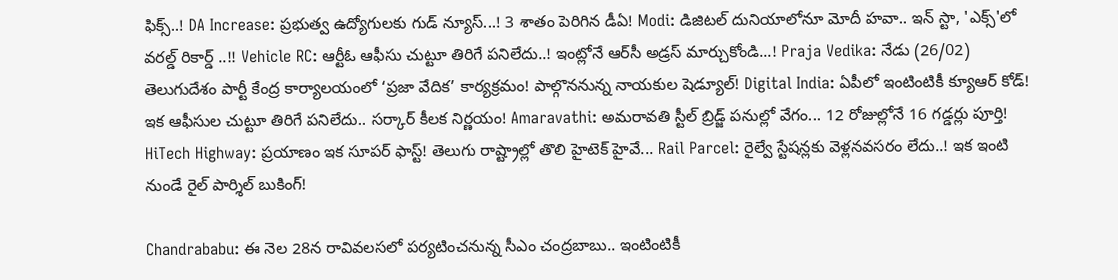ఫిక్స్..! DA Increase: ప్రభుత్వ ఉద్యోగులకు గుడ్ న్యూస్...! 3 శాతం పెరిగిన డీఏ! Modi: డిజిటల్ దునియాలోనూ మోదీ హవా.. ఇన్ స్టా, 'ఎక్స్'లో వరల్డ్ రికార్డ్ ..!! Vehicle RC: ఆర్టీఓ ఆఫీసు చుట్టూ తిరిగే పనిలేదు..! ఇంట్లోనే ఆర్‌సీ అడ్రస్ మార్చుకోండి...! Praja Vedika: నేడు (26/02) తెలుగుదేశం పార్టీ కేంద్ర కార్యాలయంలో ‘ప్రజా వేదిక’ కార్యక్రమం! పాల్గొననున్న నాయకుల షెడ్యూల్! Digital India: ఏపీలో ఇంటింటికీ క్యూఆర్ కోడ్! ఇక ఆఫీసుల చుట్టూ తిరిగే పనిలేదు.. సర్కార్ కీలక నిర్ణయం! Amaravathi: అమరావతి స్టీల్ బ్రిడ్జ్ పనుల్లో వేగం... 12 రోజుల్లోనే 16 గడ్డర్లు పూర్తి! HiTech Highway: ప్రయాణం ఇక సూపర్ ఫాస్ట్! తెలుగు రాష్ట్రాల్లో తొలి హైటెక్ హైవే... Rail Parcel: రైల్వే స్టేషన్లకు వెళ్లనవసరం లేదు..! ఇక ఇంటి నుండే రైల్ పార్శిల్ బుకింగ్!

Chandrababu: ఈ నెల 28న రావివలసలో పర్యటించనున్న సీఎం చంద్రబాబు.. ఇంటింటికీ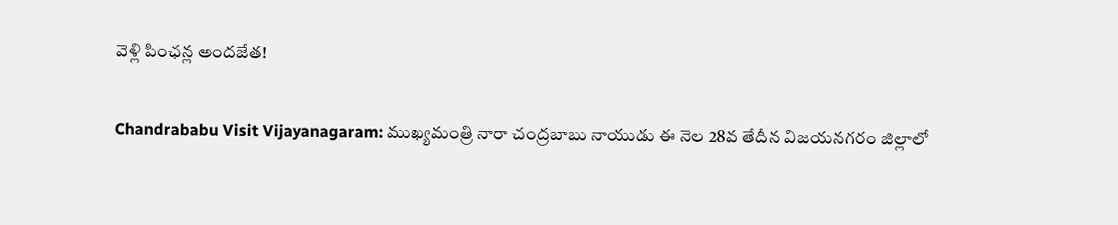వెళ్లి పింఛన్ల అందజేత!

Chandrababu Visit Vijayanagaram: ముఖ్యమంత్రి నారా చంద్రబాబు నాయుడు ఈ నెల 28వ తేదీన విజయనగరం జిల్లాలో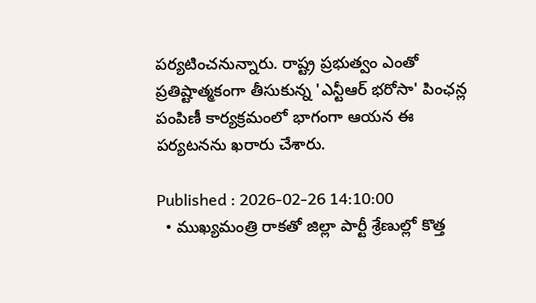పర్యటించనున్నారు. రాష్ట్ర ప్రభుత్వం ఎంతో ప్రతిష్టాత్మకంగా తీసుకున్న 'ఎన్టీఆర్ భరోసా' పింఛన్ల పంపిణీ కార్యక్రమంలో భాగంగా ఆయన ఈ పర్యటనను ఖరారు చేశారు.

Published : 2026-02-26 14:10:00
  • ముఖ్యమంత్రి రాకతో జిల్లా పార్టీ శ్రేణుల్లో కొత్త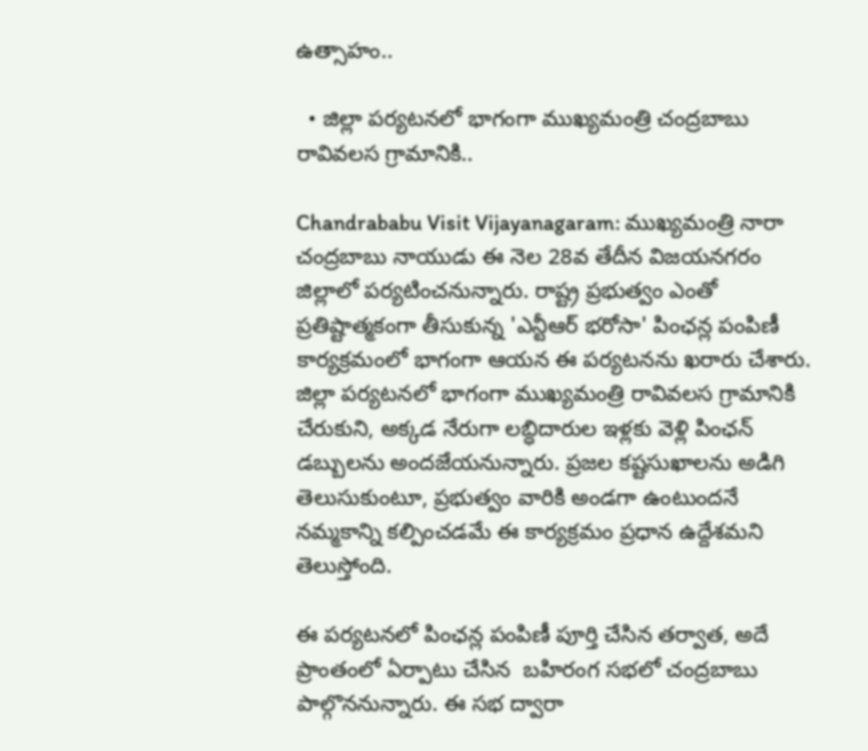ఉత్సాహం..

  • జిల్లా పర్యటనలో భాగంగా ముఖ్యమంత్రి చంద్రబాబు రావివలస గ్రామానికి..

Chandrababu Visit Vijayanagaram: ముఖ్యమంత్రి నారా చంద్రబాబు నాయుడు ఈ నెల 28వ తేదీన విజయనగరం జిల్లాలో పర్యటించనున్నారు. రాష్ట్ర ప్రభుత్వం ఎంతో ప్రతిష్టాత్మకంగా తీసుకున్న 'ఎన్టీఆర్ భరోసా' పింఛన్ల పంపిణీ కార్యక్రమంలో భాగంగా ఆయన ఈ పర్యటనను ఖరారు చేశారు. జిల్లా పర్యటనలో భాగంగా ముఖ్యమంత్రి రావివలస గ్రామానికి చేరుకుని, అక్కడ నేరుగా లబ్ధిదారుల ఇళ్లకు వెళ్లి పింఛన్ డబ్బులను అందజేయనున్నారు. ప్రజల కష్టసుఖాలను అడిగి తెలుసుకుంటూ, ప్రభుత్వం వారికి అండగా ఉంటుందనే నమ్మకాన్ని కల్పించడమే ఈ కార్యక్రమం ప్రధాన ఉద్దేశమని తెలుస్తోంది.

ఈ పర్యటనలో పింఛన్ల పంపిణీ పూర్తి చేసిన తర్వాత, అదే ప్రాంతంలో ఏర్పాటు చేసిన  బహిరంగ సభలో చంద్రబాబు పాల్గొననున్నారు. ఈ సభ ద్వారా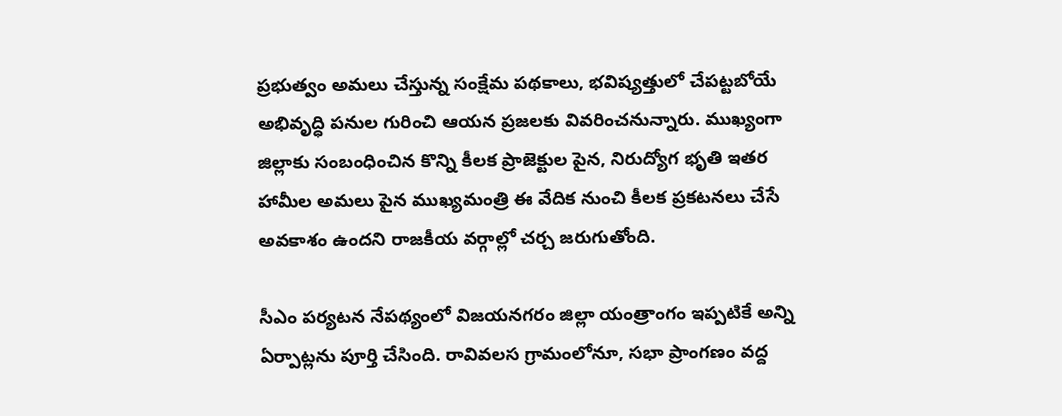ప్రభుత్వం అమలు చేస్తున్న సంక్షేమ పథకాలు, భవిష్యత్తులో చేపట్టబోయే అభివృద్ధి పనుల గురించి ఆయన ప్రజలకు వివరించనున్నారు. ముఖ్యంగా జిల్లాకు సంబంధించిన కొన్ని కీలక ప్రాజెక్టుల పైన, నిరుద్యోగ భృతి ఇతర హామీల అమలు పైన ముఖ్యమంత్రి ఈ వేదిక నుంచి కీలక ప్రకటనలు చేసే అవకాశం ఉందని రాజకీయ వర్గాల్లో చర్చ జరుగుతోంది.

సీఎం పర్యటన నేపథ్యంలో విజయనగరం జిల్లా యంత్రాంగం ఇప్పటికే అన్ని ఏర్పాట్లను పూర్తి చేసింది. రావివలస గ్రామంలోనూ, సభా ప్రాంగణం వద్ద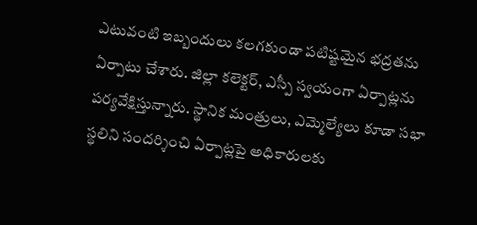ఎటువంటి ఇబ్బందులు కలగకుండా పటిష్టమైన భద్రతను ఏర్పాటు చేశారు. జిల్లా కలెక్టర్, ఎస్పీ స్వయంగా ఏర్పాట్లను పర్యవేక్షిస్తున్నారు. స్థానిక మంత్రులు, ఎమ్మెల్యేలు కూడా సభా స్థలిని సందర్శించి ఏర్పాట్లపై అధికారులకు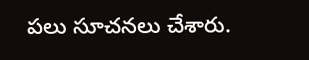పలు సూచనలు చేశారు.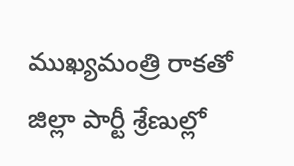ముఖ్యమంత్రి రాకతో జిల్లా పార్టీ శ్రేణుల్లో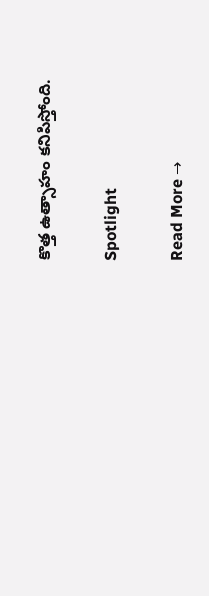కొత్త ఉత్సాహం కనిపిస్తోంది.

Spotlight

Read More →